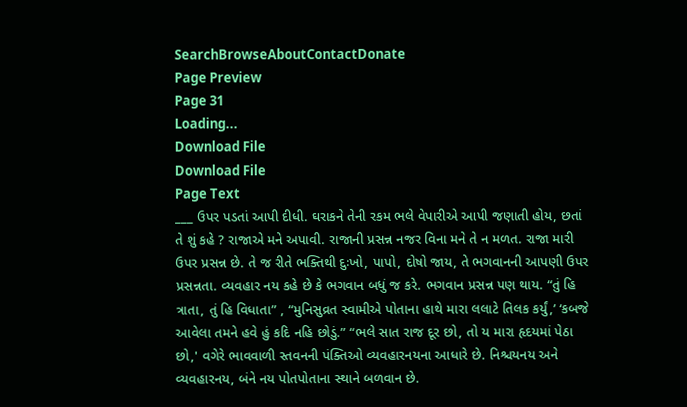SearchBrowseAboutContactDonate
Page Preview
Page 31
Loading...
Download File
Download File
Page Text
___ ઉપર પડતાં આપી દીધી. ઘરાકને તેની રકમ ભલે વેપારીએ આપી જણાતી હોય, છતાં તે શું કહે ? રાજાએ મને અપાવી. રાજાની પ્રસન્ન નજર વિના મને તે ન મળત. રાજા મારી ઉપર પ્રસન્ન છે. તે જ રીતે ભક્તિથી દુઃખો, પાપો, દોષો જાય, તે ભગવાનની આપણી ઉપર પ્રસન્નતા. વ્યવહાર નય કહે છે કે ભગવાન બધું જ કરે. ભગવાન પ્રસન્ન પણ થાય. “તું હિ ત્રાતા, તું હિ વિધાતા” , “મુનિસુવ્રત સ્વામીએ પોતાના હાથે મારા લલાટે તિલક કર્યું,’ ‘કબજે આવેલા તમને હવે હું કદિ નહિ છોડું.” “ભલે સાત રાજ દૂર છો, તો ય મારા હૃદયમાં પેઠા છો,' વગેરે ભાવવાળી સ્તવનની પંક્તિઓ વ્યવહારનયના આધારે છે. નિશ્ચયનય અને વ્યવહારનય, બંને નય પોતપોતાના સ્થાને બળવાન છે.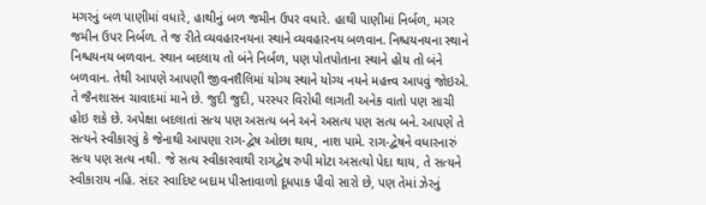મગરનું બળ પાણીમાં વધારે, હાથીનું બળ જમીન ઉપર વધારે. હાથી પાણીમાં નિર્બળ, મગર જમીન ઉપર નિર્બળ. તે જ રીતે વ્યવહારનયના સ્થાને વ્યવહારનય બળવાન. નિશ્ચયનયના સ્થાને નિશ્ચયનય બળવાન. સ્થાન બદલાય તો બંને નિર્બળ, પણ પોતપોતાના સ્થાને હોય તો બંને બળવાન. તેથી આપણે આપણી જીવનશૈલિમાં યોગ્ય સ્થાને યોગ્ય નયને મહત્ત્વ આપવું જોઇએ. તે જૈનશાસન ચાવાદમાં માને છે. જુદી જુદી, પરસ્પર વિરોધી લાગતી અનેક વાતો પણ સાચી હોઇ શકે છે. અપેક્ષા બદલાતાં સત્ય પણ અસત્ય બને અને અસત્ય પણ સત્ય બને. આપણે તે સત્યને સ્વીકારવું કે જેનાથી આપણા રાગ-દ્વેષ ઓછા થાય, નાશ પામે. રાગ-દ્વેષને વધારનારું સત્ય પણ સત્ય નથી. જે સત્ય સ્વીકારવાથી રાગદ્વેષ રુપી મોટા અસત્યો પેદા થાય, તે સત્યને સ્વીકારાય નહિ. સંદર સ્વાદિષ્ટ બદામ પીસ્તાવાળો દૂધપાક પીવો સારો છે, પણ તેમાં ઝેરનું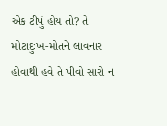એક ટીપું હોય તો? તે મોટાદુઃખ-મોતને લાવનાર હોવાથી હવે તે પીવો સારો ન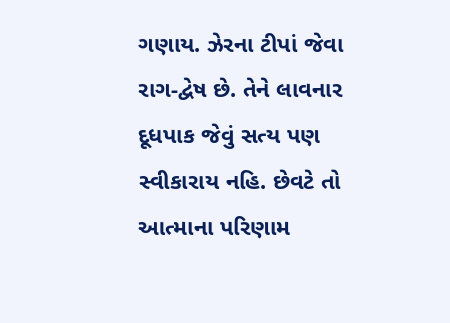ગણાય. ઝેરના ટીપાં જેવા રાગ-દ્વેષ છે. તેને લાવનાર દૂધપાક જેવું સત્ય પણ સ્વીકારાય નહિ. છેવટે તો આત્માના પરિણામ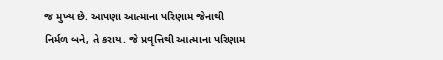જ મુખ્ય છે. આપણા આત્માના પરિણામ જેનાથી નિર્મળ બને, તે કરાય. જે પ્રવૃત્તિથી આત્માના પરિણામ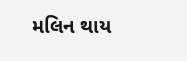મલિન થાય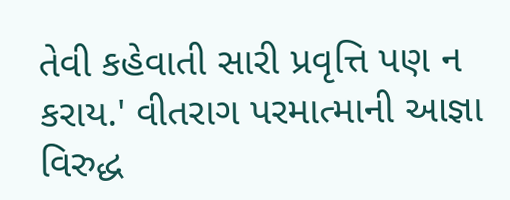તેવી કહેવાતી સારી પ્રવૃત્તિ પણ ન કરાય.' વીતરાગ પરમાત્માની આજ્ઞા વિરુદ્ધ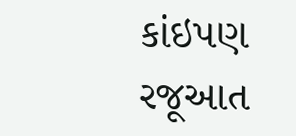કાંઇપણ રજૂઆત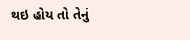થઇ હોય તો તેનું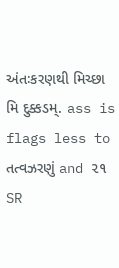અંતઃકરણથી મિચ્છા મિ દુક્કડમ્. ass is flags less to તત્વઝરણું and ૨૧
SR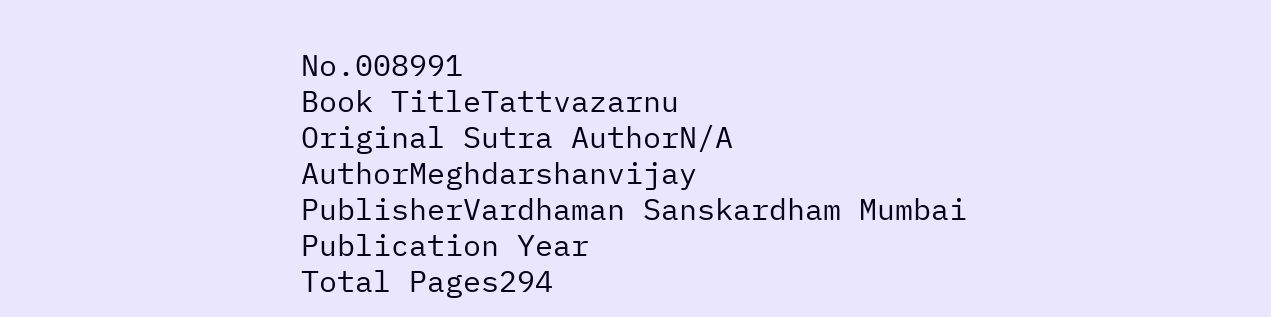No.008991
Book TitleTattvazarnu
Original Sutra AuthorN/A
AuthorMeghdarshanvijay
PublisherVardhaman Sanskardham Mumbai
Publication Year
Total Pages294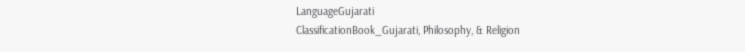LanguageGujarati
ClassificationBook_Gujarati, Philosophy, & Religion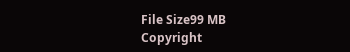File Size99 MB
Copyright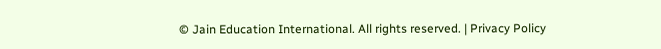© Jain Education International. All rights reserved. | Privacy Policy